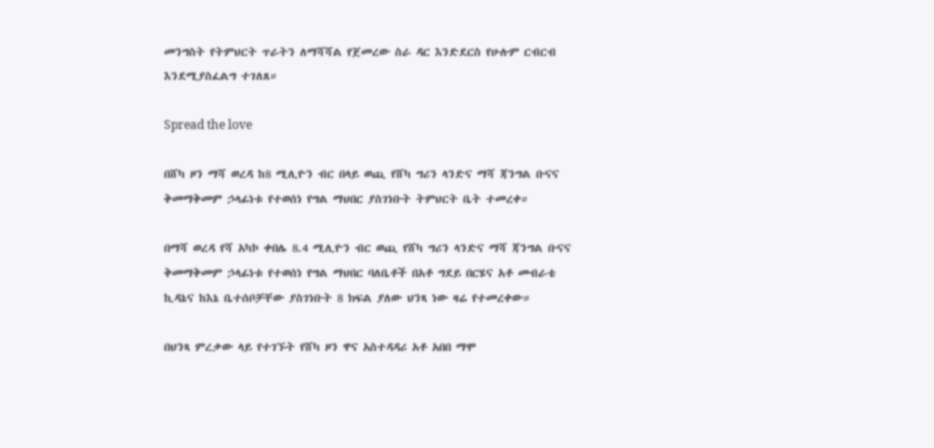መንግስት የትምህርት ጥራትን ለማሻሻል የጀመረው ስራ ዳር እንድደርስ የሁሉም ርብርብ እንደሚያስፈልግ ተገለጸ።

Spread the love

በሸካ ዞን ማሻ ወረዳ ከ8 ሚሊዮን ብር በላይ ወጪ የሸካ ግሪን ላንድና ማሻ ጃንግል ቡናና ቅመማቅመም ኃላፊነቱ የተወሰነ የግል ማህበር ያስገነቡት ትምህርት ቤት ተመረቀ።

በማሻ ወረዳ የሻ አካኮ ቀበሌ 8.4 ሚሊዮን ብር ወጪ የሸካ ግሪን ላንድና ማሻ ጃንግል ቡናና ቅመማቅመም ኃላፊነቱ የተወሰነ የግል ማህበር ባለቤቶች በአቶ ግደይ በርሄና አቶ መብራቴ ኪዳኔና ከእኔ ቤተሰቦቻቸው ያስገነቡት 8 ክፍል ያለው ህንጻ ነው ዛሬ የተመረቀው።

በህንጻ ምረቃው ላይ የተገኙት የሸካ ዞን ዋና አስተዳዳሪ አቶ አበበ ማሞ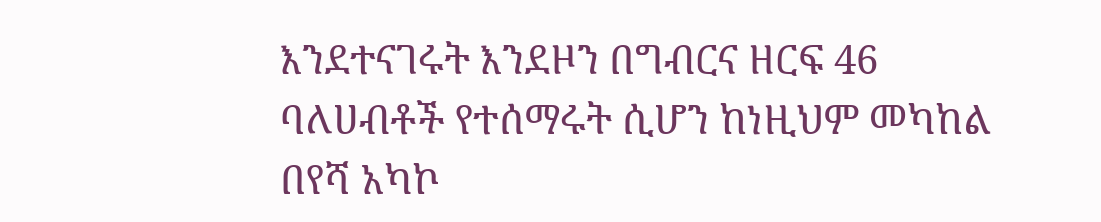እንደተናገሩት እንደዞን በግብርና ዘርፍ 46 ባለሀብቶች የተሰማሩት ሲሆን ከነዚህም መካከል በየሻ አካኮ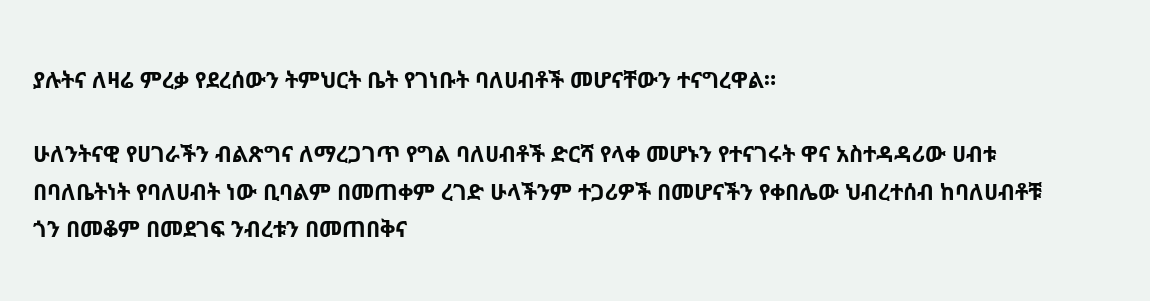ያሉትና ለዛሬ ምረቃ የደረሰውን ትምህርት ቤት የገነቡት ባለሀብቶች መሆናቸውን ተናግረዋል።

ሁለንትናዊ የሀገራችን ብልጽግና ለማረጋገጥ የግል ባለሀብቶች ድርሻ የላቀ መሆኑን የተናገሩት ዋና አስተዳዳሪው ሀብቱ በባለቤትነት የባለሀብት ነው ቢባልም በመጠቀም ረገድ ሁላችንም ተጋሪዎች በመሆናችን የቀበሌው ህብረተሰብ ከባለሀብቶቹ ጎን በመቆም በመደገፍ ንብረቱን በመጠበቅና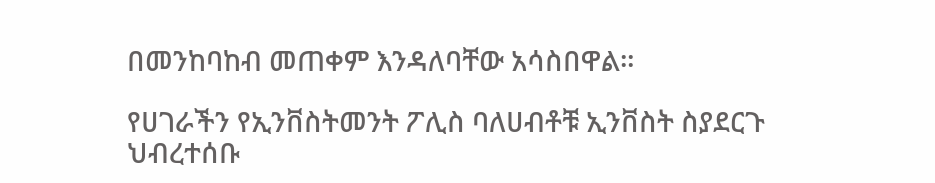በመንከባከብ መጠቀም እንዳለባቸው አሳስበዋል።

የሀገራችን የኢንቨስትመንት ፖሊስ ባለሀብቶቹ ኢንቨስት ስያደርጉ ህብረተሰቡ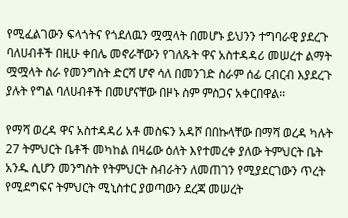የሚፈልገውን ፍላጎትና የጎደለዉን ሟሟላት በመሆኑ ይህንን ተግባራዊ ያደረጉ ባለሀብቶች በዚሁ ቀበሌ መኖራቸውን የገለጹት ዋና አስተዳዳሪ መሠረተ ልማት ሟሟላት ስራ የመንግስት ድርሻ ሆኖ ሳለ በመንገድ ስራም ሰፊ ርብርብ እያደረጉ ያሉት የግል ባለሀብቶች በመሆናቸው በዞኑ ስም ምስጋና አቀርበዋል።

የማሻ ወረዳ ዋና አስተዳዳሪ አቶ መስፍን አዳሾ በበኩላቸው በማሻ ወረዳ ካሉት 27 ትምህርት ቤቶች መካከል በዛሬው ዕለት እየተመረቀ ያለው ትምህርት ቤት አንዱ ሲሆን መንግስት የትምህርት ስብራትን ለመጠገን የሚያደርገውን ጥረት የሚደግፍና ትምህርት ሚኒስተር ያወጣውን ደረጃ መሠረት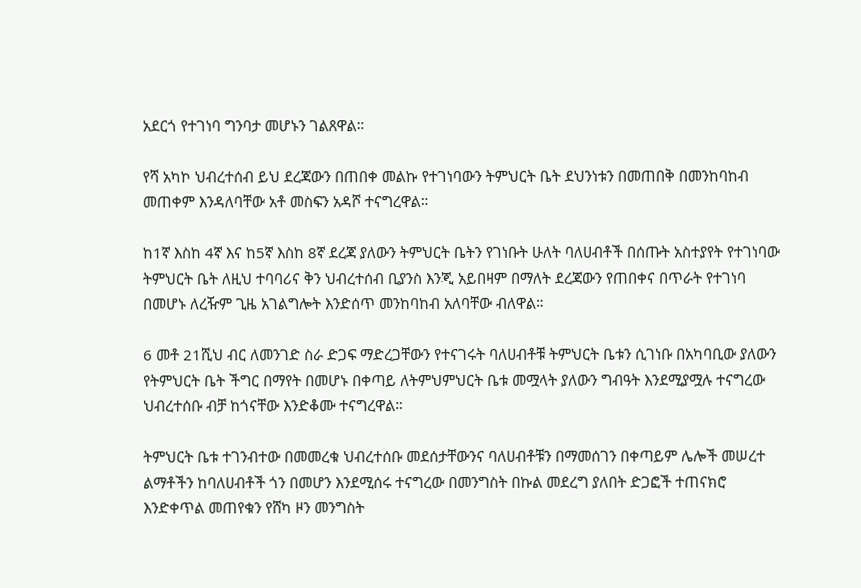አደርጎ የተገነባ ግንባታ መሆኑን ገልጸዋል።

የሻ አካኮ ህብረተሰብ ይህ ደረጃውን በጠበቀ መልኩ የተገነባውን ትምህርት ቤት ደህንነቱን በመጠበቅ በመንከባከብ መጠቀም እንዳለባቸው አቶ መስፍን አዳሾ ተናግረዋል።

ከ1ኛ እስከ 4ኛ እና ከ5ኛ እስከ 8ኛ ደረጃ ያለውን ትምህርት ቤትን የገነቡት ሁለት ባለሀብቶች በሰጡት አስተያየት የተገነባው ትምህርት ቤት ለዚህ ተባባሪና ቅን ህብረተሰብ ቢያንስ እንጂ አይበዛም በማለት ደረጃውን የጠበቀና በጥራት የተገነባ በመሆኑ ለረዥም ጊዜ አገልግሎት እንድሰጥ መንከባከብ አለባቸው ብለዋል።

6 መቶ 21ሺህ ብር ለመንገድ ስራ ድጋፍ ማድረጋቸውን የተናገሩት ባለሀብቶቹ ትምህርት ቤቱን ሲገነቡ በአካባቢው ያለውን የትምህርት ቤት ችግር በማየት በመሆኑ በቀጣይ ለትምህምህርት ቤቱ መሟላት ያለውን ግብዓት እንደሚያሟሉ ተናግረው ህብረተሰቡ ብቻ ከጎናቸው እንድቆሙ ተናግረዋል።

ትምህርት ቤቱ ተገንብተው በመመረቁ ህብረተሰቡ መደሰታቸውንና ባለሀብቶቹን በማመሰገን በቀጣይም ሌሎች መሠረተ ልማቶችን ከባለሀብቶች ጎን በመሆን እንደሚሰሩ ተናግረው በመንግስት በኩል መደረግ ያለበት ድጋፎች ተጠናክሮ እንድቀጥል መጠየቁን የሸካ ዞን መንግስት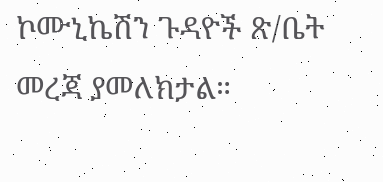ኮሙኒኬሽን ጉዳዮች ጽ/ቤት መረጃ ያመለክታል።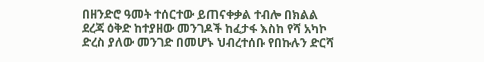በዘንድሮ ዓመት ተሰርተው ይጠናቀቃል ተብሎ በክልል ደረጃ ዕቅድ ከተያዘው መንገዶች ከፈታፋ እስከ የሻ አካኮ ድረስ ያለው መንገድ በመሆኑ ህብረተሰቡ የበኩሉን ድርሻ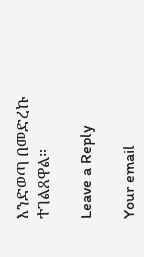እንድወጣ በመድረኩ ተገልጸዋል።

Leave a Reply

Your email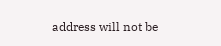address will not be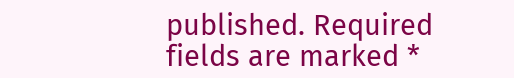published. Required fields are marked *